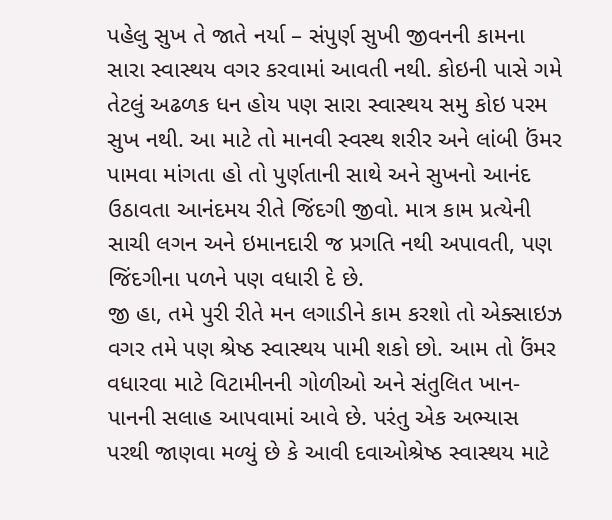પહેલુ સુખ તે જાતે નર્યા – સંપુર્ણ સુખી જીવનની કામના સારા સ્વાસ્થય વગર કરવામાં આવતી નથી. કોઇની પાસે ગમે તેટલું અઢળક ધન હોય પણ સારા સ્વાસ્થય સમુ કોઇ પરમ સુખ નથી. આ માટે તો માનવી સ્વસ્થ શરીર અને લાંબી ઉંમર પામવા માંગતા હો તો પુર્ણતાની સાથે અને સુખનો આનંદ ઉઠાવતા આનંદમય રીતે જિંદગી જીવો. માત્ર કામ પ્રત્યેની સાચી લગન અને ઇમાનદારી જ પ્રગતિ નથી અપાવતી, પણ જિંદગીના પળને પણ વધારી દે છે.
જી હા, તમે પુરી રીતે મન લગાડીને કામ કરશો તો એક્સાઇઝ વગર તમે પણ શ્રેષ્ઠ સ્વાસ્થય પામી શકો છો. આમ તો ઉંમર વધારવા માટે વિટામીનની ગોળીઓ અને સંતુલિત ખાન-પાનની સલાહ આપવામાં આવે છે. પરંતુ એક અભ્યાસ પરથી જાણવા મળ્યું છે કે આવી દવાઓશ્રેષ્ઠ સ્વાસ્થય માટે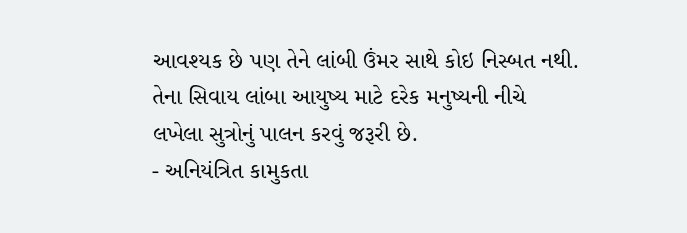આવશ્યક છે પણ તેને લાંબી ઉંમર સાથે કોઇ નિસ્બત નથી.
તેના સિવાય લાંબા આયુષ્ય માટે દરેક મનુષ્યની નીચે લખેલા સુત્રોનું પાલન કરવું જરૂરી છે.
- અનિયંત્રિત કામુકતા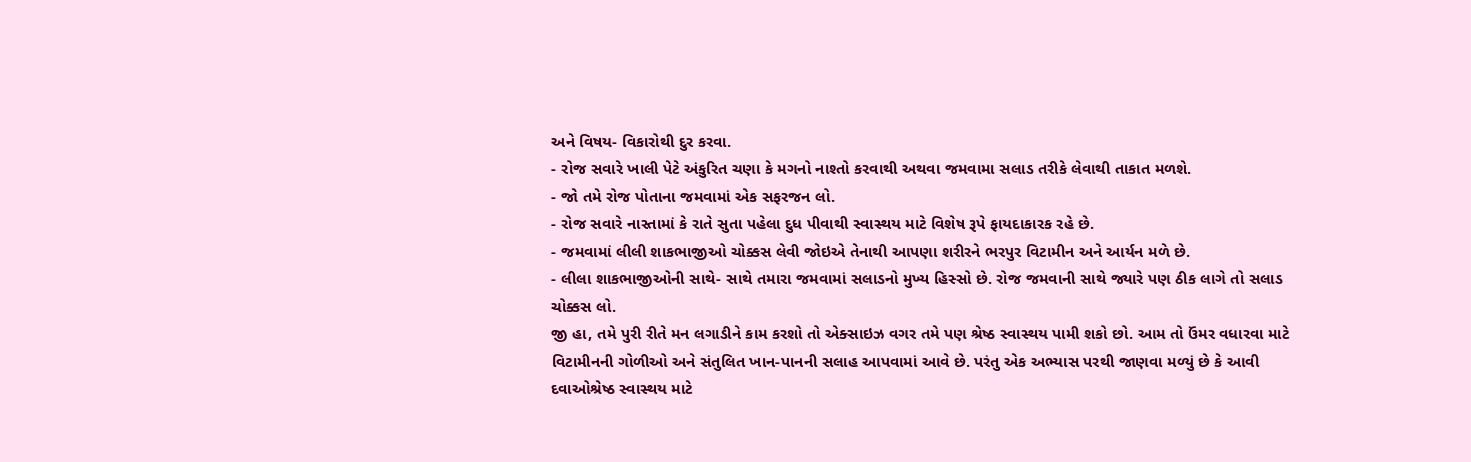અને વિષય- વિકારોથી દુર કરવા.
- રોજ સવારે ખાલી પેટે અંકુરિત ચણા કે મગનો નાશ્તો કરવાથી અથવા જમવામા સલાડ તરીકે લેવાથી તાકાત મળશે.
- જો તમે રોજ પોતાના જમવામાં એક સફરજન લો.
- રોજ સવારે નાસ્તામાં કે રાતે સુતા પહેલા દુધ પીવાથી સ્વાસ્થય માટે વિશેષ રૂપે ફાયદાકારક રહે છે.
- જમવામાં લીલી શાકભાજીઓ ચોક્કસ લેવી જોઇએ તેનાથી આપણા શરીરને ભરપુર વિટામીન અને આર્યન મળે છે.
- લીલા શાકભાજીઓની સાથે- સાથે તમારા જમવામાં સલાડનો મુખ્ય હિસ્સો છે. રોજ જમવાની સાથે જ્યારે પણ ઠીક લાગે તો સલાડ ચોક્કસ લો.
જી હા, તમે પુરી રીતે મન લગાડીને કામ કરશો તો એક્સાઇઝ વગર તમે પણ શ્રેષ્ઠ સ્વાસ્થય પામી શકો છો. આમ તો ઉંમર વધારવા માટે વિટામીનની ગોળીઓ અને સંતુલિત ખાન-પાનની સલાહ આપવામાં આવે છે. પરંતુ એક અભ્યાસ પરથી જાણવા મળ્યું છે કે આવી દવાઓશ્રેષ્ઠ સ્વાસ્થય માટે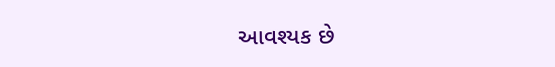આવશ્યક છે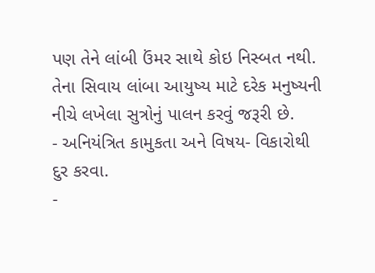પણ તેને લાંબી ઉંમર સાથે કોઇ નિસ્બત નથી.
તેના સિવાય લાંબા આયુષ્ય માટે દરેક મનુષ્યની નીચે લખેલા સુત્રોનું પાલન કરવું જરૂરી છે.
- અનિયંત્રિત કામુકતા અને વિષય- વિકારોથી દુર કરવા.
-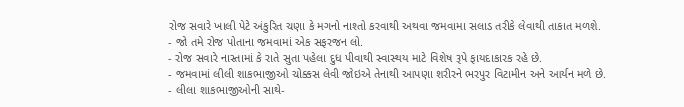રોજ સવારે ખાલી પેટે અંકુરિત ચણા કે મગનો નાશ્તો કરવાથી અથવા જમવામા સલાડ તરીકે લેવાથી તાકાત મળશે.
- જો તમે રોજ પોતાના જમવામાં એક સફરજન લો.
- રોજ સવારે નાસ્તામાં કે રાતે સુતા પહેલા દુધ પીવાથી સ્વાસ્થય માટે વિશેષ રૂપે ફાયદાકારક રહે છે.
- જમવામાં લીલી શાકભાજીઓ ચોક્કસ લેવી જોઇએ તેનાથી આપણા શરીરને ભરપુર વિટામીન અને આર્યન મળે છે.
- લીલા શાકભાજીઓની સાથે-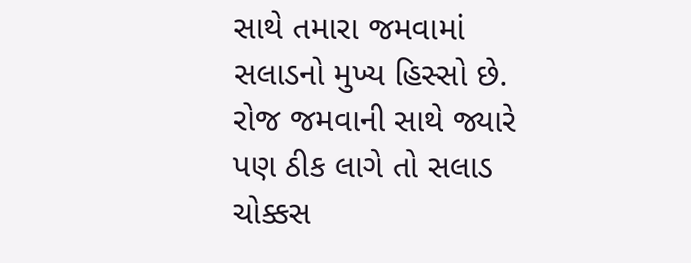સાથે તમારા જમવામાં સલાડનો મુખ્ય હિસ્સો છે. રોજ જમવાની સાથે જ્યારે પણ ઠીક લાગે તો સલાડ ચોક્કસ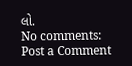લો.
No comments:
Post a Comment